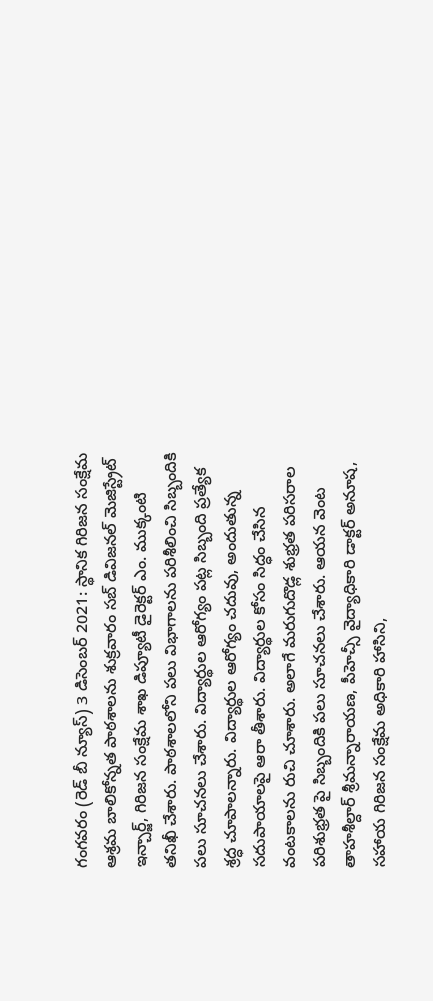గంగవరం (రెడ్ బీ న్యూస్) 3 డిసెంబర్ 2021: స్థానిక గిరిజన సంక్షేమ ఆశ్రమ బాలికోన్నత పాఠశాలను శుక్రవారం సబ్ డివిజనల్ మెజిస్ట్రేట్ ఇన్చార్జ్, గిరిజన సంక్షేమ శాఖ డిప్యూటీ డైరెక్టర్ ఎం. ముక్కంటి తనిఖీ చేశారు. పాఠశాలలోని పలు విభాగాలను పరిశీలించి సిబ్బందికి పలు సూచనలు చేశారు. విద్యార్థుల ఆరోగ్యం పట్ల సిబ్బంది ప్రత్యేక శ్రద్ధ చూపాలన్నారు. విద్యార్థుల ఆరోగ్యం చదువు, అందుతున్న సదుపాయాలపై ఆరా తీశారు. విద్యార్థుల కోసం సిద్ధం చేసిన వంటకాలను రుచి చూశారు. అలాగే మరుగుదొడ్ల శుభ్రత పరిసరాల పరిశుభ్రత పై సిబ్బందికి పలు సూచనలు చేశారు. ఆయన వెంట తాహశీల్దార్ శ్రీమన్నారాయణ, పీహెచ్సీ వైద్యాధికారి డాక్టర్ అనూష, సహాయ గిరిజన సంక్షేమ అధికారి హాసిని,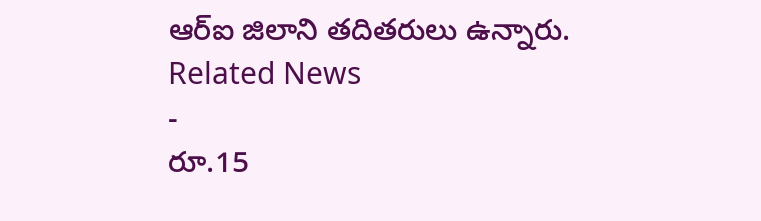ఆర్ఐ జిలాని తదితరులు ఉన్నారు.
Related News
-
రూ.15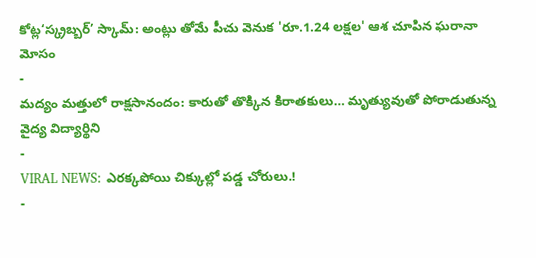కోట్ల‘స్క్రబ్బర్’ స్కామ్: అంట్లు తోమే పీచు వెనుక 'రూ.1.24 లక్షల' ఆశ చూపిన ఘరానా మోసం
-
మద్యం మత్తులో రాక్షసానందం: కారుతో తొక్కిన కిరాతకులు… మృత్యువుతో పోరాడుతున్న వైద్య విద్యార్థిని
-
VIRAL NEWS: ఎరక్కపోయి చిక్కుల్లో పడ్డ చోరులు.!
-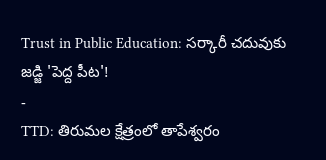Trust in Public Education: సర్కారీ చదువుకు జడ్జి 'పెద్ద పీట'!
-
TTD: తిరుమల క్షేత్రంలో తాపేశ్వరం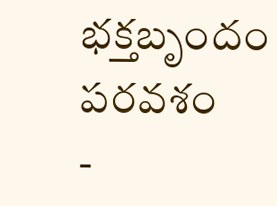భక్తబృందం పరవశం
-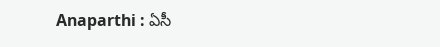Anaparthi : ఏసీ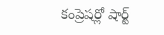కంప్రెషర్లో షార్ట్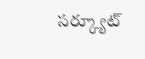సర్క్యూట్